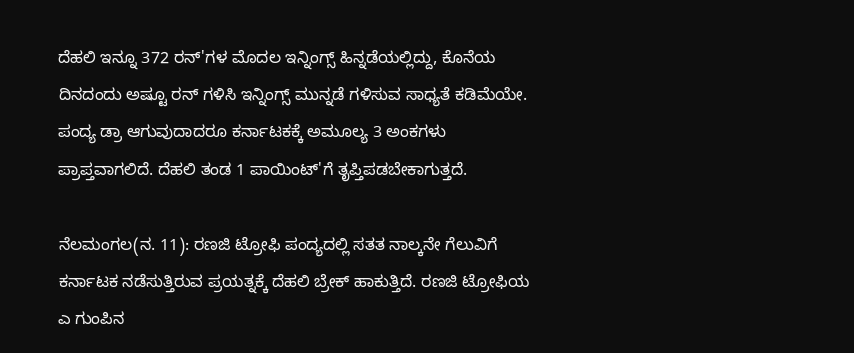ದೆಹಲಿ ಇನ್ನೂ 372 ರನ್'ಗಳ ಮೊದಲ ಇನ್ನಿಂಗ್ಸ್ ಹಿನ್ನಡೆಯಲ್ಲಿದ್ದು, ಕೊನೆಯ ದಿನದಂದು ಅಷ್ಟೂ ರನ್ ಗಳಿಸಿ ಇನ್ನಿಂಗ್ಸ್ ಮುನ್ನಡೆ ಗಳಿಸುವ ಸಾಧ್ಯತೆ ಕಡಿಮೆಯೇ. ಪಂದ್ಯ ಡ್ರಾ ಆಗುವುದಾದರೂ ಕರ್ನಾಟಕಕ್ಕೆ ಅಮೂಲ್ಯ 3 ಅಂಕಗಳು ಪ್ರಾಪ್ತವಾಗಲಿದೆ. ದೆಹಲಿ ತಂಡ 1 ಪಾಯಿಂಟ್'ಗೆ ತೃಪ್ತಿಪಡಬೇಕಾಗುತ್ತದೆ.

ನೆಲಮಂಗಲ(ನ. 11): ರಣಜಿ ಟ್ರೋಫಿ ಪಂದ್ಯದಲ್ಲಿ ಸತತ ನಾಲ್ಕನೇ ಗೆಲುವಿಗೆ ಕರ್ನಾಟಕ ನಡೆಸುತ್ತಿರುವ ಪ್ರಯತ್ನಕ್ಕೆ ದೆಹಲಿ ಬ್ರೇಕ್ ಹಾಕುತ್ತಿದೆ. ರಣಜಿ ಟ್ರೋಫಿಯ ಎ ಗುಂಪಿನ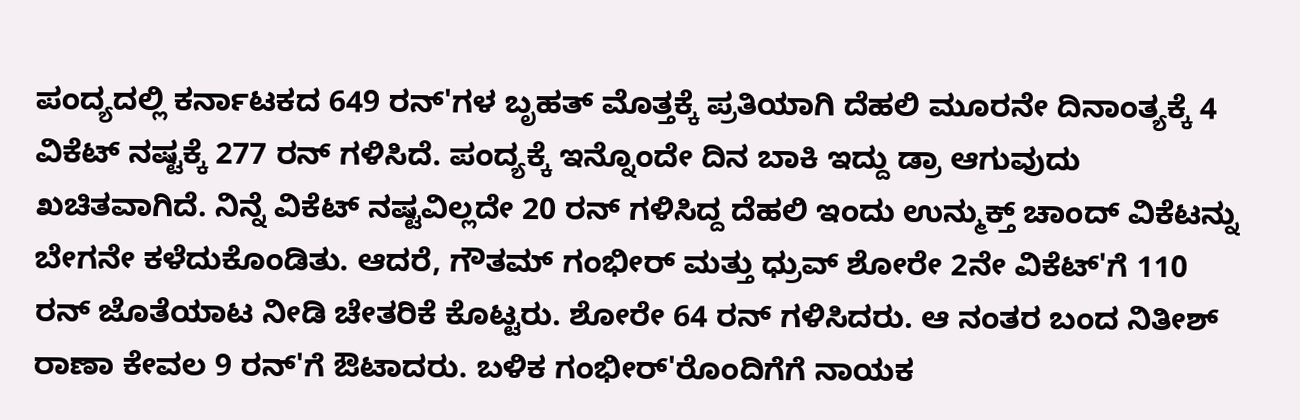ಪಂದ್ಯದಲ್ಲಿ ಕರ್ನಾಟಕದ 649 ರನ್'ಗಳ ಬೃಹತ್ ಮೊತ್ತಕ್ಕೆ ಪ್ರತಿಯಾಗಿ ದೆಹಲಿ ಮೂರನೇ ದಿನಾಂತ್ಯಕ್ಕೆ 4 ವಿಕೆಟ್ ನಷ್ಟಕ್ಕೆ 277 ರನ್ ಗಳಿಸಿದೆ. ಪಂದ್ಯಕ್ಕೆ ಇನ್ನೊಂದೇ ದಿನ ಬಾಕಿ ಇದ್ದು ಡ್ರಾ ಆಗುವುದು ಖಚಿತವಾಗಿದೆ. ನಿನ್ನೆ ವಿಕೆಟ್ ನಷ್ಟವಿಲ್ಲದೇ 20 ರನ್ ಗಳಿಸಿದ್ದ ದೆಹಲಿ ಇಂದು ಉನ್ಮುಕ್ತ್ ಚಾಂದ್ ವಿಕೆಟನ್ನು ಬೇಗನೇ ಕಳೆದುಕೊಂಡಿತು. ಆದರೆ, ಗೌತಮ್ ಗಂಭೀರ್ ಮತ್ತು ಧ್ರುವ್ ಶೋರೇ 2ನೇ ವಿಕೆಟ್'ಗೆ 110 ರನ್ ಜೊತೆಯಾಟ ನೀಡಿ ಚೇತರಿಕೆ ಕೊಟ್ಟರು. ಶೋರೇ 64 ರನ್ ಗಳಿಸಿದರು. ಆ ನಂತರ ಬಂದ ನಿತೀಶ್ ರಾಣಾ ಕೇವಲ 9 ರನ್'ಗೆ ಔಟಾದರು. ಬಳಿಕ ಗಂಭೀರ್'ರೊಂದಿಗೆಗೆ ನಾಯಕ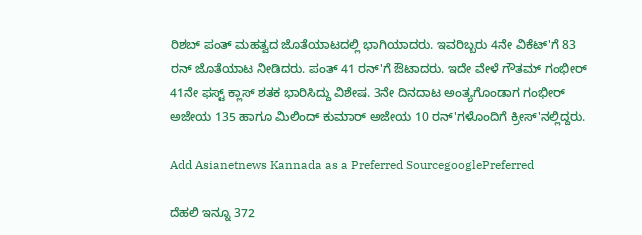ರಿಶಬ್ ಪಂತ್ ಮಹತ್ವದ ಜೊತೆಯಾಟದಲ್ಲಿ ಭಾಗಿಯಾದರು. ಇವರಿಬ್ಬರು 4ನೇ ವಿಕೆಟ್'ಗೆ 83 ರನ್ ಜೊತೆಯಾಟ ನೀಡಿದರು. ಪಂತ್ 41 ರನ್'ಗೆ ಔಟಾದರು. ಇದೇ ವೇಳೆ ಗೌತಮ್ ಗಂಭೀರ್ 41ನೇ ಫಸ್ಟ್ ಕ್ಲಾಸ್ ಶತಕ ಭಾರಿಸಿದ್ದು ವಿಶೇಷ. 3ನೇ ದಿನದಾಟ ಅಂತ್ಯಗೊಂಡಾಗ ಗಂಭೀರ್ ಅಜೇಯ 135 ಹಾಗೂ ಮಿಲಿಂದ್ ಕುಮಾರ್ ಅಜೇಯ 10 ರನ್'ಗಳೊಂದಿಗೆ ಕ್ರೀಸ್'ನಲ್ಲಿದ್ದರು.

Add Asianetnews Kannada as a Preferred SourcegooglePreferred

ದೆಹಲಿ ಇನ್ನೂ 372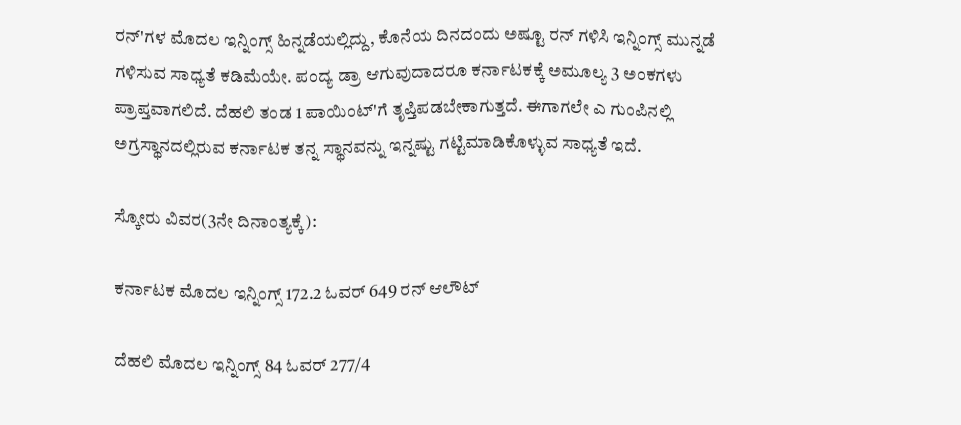ರನ್'ಗಳ ಮೊದಲ ಇನ್ನಿಂಗ್ಸ್ ಹಿನ್ನಡೆಯಲ್ಲಿದ್ದು, ಕೊನೆಯ ದಿನದಂದು ಅಷ್ಟೂ ರನ್ ಗಳಿಸಿ ಇನ್ನಿಂಗ್ಸ್ ಮುನ್ನಡೆ ಗಳಿಸುವ ಸಾಧ್ಯತೆ ಕಡಿಮೆಯೇ. ಪಂದ್ಯ ಡ್ರಾ ಆಗುವುದಾದರೂ ಕರ್ನಾಟಕಕ್ಕೆ ಅಮೂಲ್ಯ 3 ಅಂಕಗಳು ಪ್ರಾಪ್ತವಾಗಲಿದೆ. ದೆಹಲಿ ತಂಡ 1 ಪಾಯಿಂಟ್'ಗೆ ತೃಪ್ತಿಪಡಬೇಕಾಗುತ್ತದೆ. ಈಗಾಗಲೇ ಎ ಗುಂಪಿನಲ್ಲಿ ಅಗ್ರಸ್ಥಾನದಲ್ಲಿರುವ ಕರ್ನಾಟಕ ತನ್ನ ಸ್ಥಾನವನ್ನು ಇನ್ನಷ್ಟು ಗಟ್ಟಿಮಾಡಿಕೊಳ್ಳುವ ಸಾಧ್ಯತೆ ಇದೆ.

ಸ್ಕೋರು ವಿವರ(3ನೇ ದಿನಾಂತ್ಯಕ್ಕೆ):

ಕರ್ನಾಟಕ ಮೊದಲ ಇನ್ನಿಂಗ್ಸ್ 172.2 ಓವರ್ 649 ರನ್ ಆಲೌಟ್

ದೆಹಲಿ ಮೊದಲ ಇನ್ನಿಂಗ್ಸ್ 84 ಓವರ್ 277/4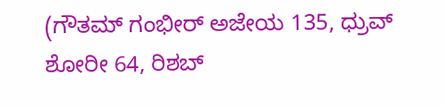(ಗೌತಮ್ ಗಂಭೀರ್ ಅಜೇಯ 135, ಧ್ರುವ್ ಶೋರೀ 64, ರಿಶಬ್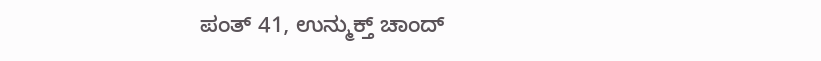ಪಂತ್ 41, ಉನ್ಮುಕ್ತ್ ಚಾಂದ್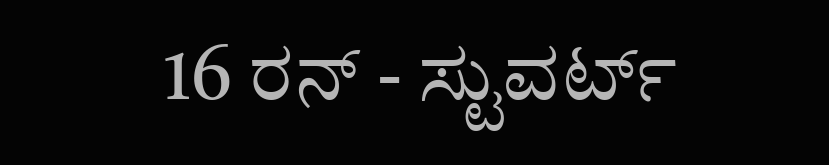16 ರನ್ - ಸ್ಟುವರ್ಟ್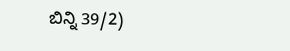ಬಿನ್ನಿ 39/2)